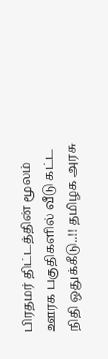பிரதமர் திட்டத்தின் மூலம் ஊரக பகுதிகளில் வீடு கட்ட நிதி ஒதுக்கீடு..!! தமிழக அரசு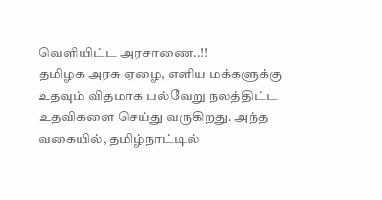வெளியிட்ட அரசாணை..!!
தமிழக அரசு ஏழை, எளிய மக்களுக்கு உதவும் விதமாக பல்வேறு நலத்திட்ட உதவிகளை செய்து வருகிறது. அந்த வகையில், தமிழ்நாட்டில்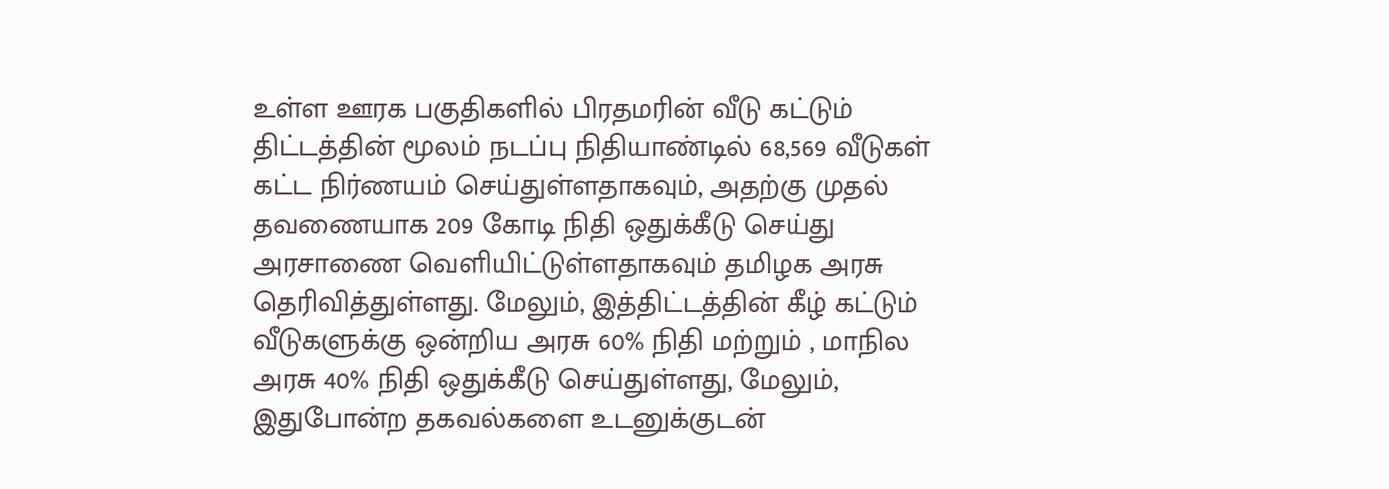உள்ள ஊரக பகுதிகளில் பிரதமரின் வீடு கட்டும் திட்டத்தின் மூலம் நடப்பு நிதியாண்டில் 68,569 வீடுகள் கட்ட நிர்ணயம் செய்துள்ளதாகவும், அதற்கு முதல் தவணையாக 209 கோடி நிதி ஒதுக்கீடு செய்து அரசாணை வெளியிட்டுள்ளதாகவும் தமிழக அரசு தெரிவித்துள்ளது. மேலும், இத்திட்டத்தின் கீழ் கட்டும் வீடுகளுக்கு ஒன்றிய அரசு 60% நிதி மற்றும் , மாநில அரசு 40% நிதி ஒதுக்கீடு செய்துள்ளது, மேலும், இதுபோன்ற தகவல்களை உடனுக்குடன்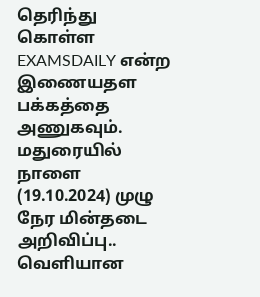தெரிந்து கொள்ள EXAMSDAILY என்ற இணையதள பக்கத்தை அணுகவும்.
மதுரையில் நாளை (19.10.2024) முழு நேர மின்தடை அறிவிப்பு.. வெளியான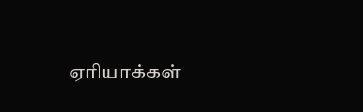ஏரியாக்கள்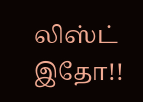லிஸ்ட் இதோ!!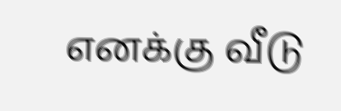எனக்கு வீடு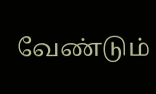வேண்டும்